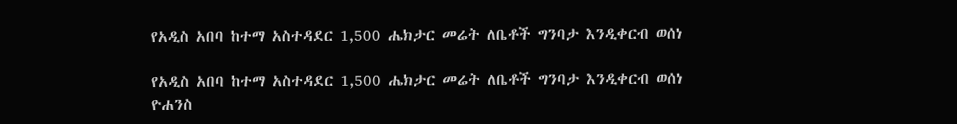የአዲስ አበባ ከተማ አስተዳደር 1,500 ሔክታር መሬት ለቤቶች ግንባታ እንዲቀርብ ወሰነ

የአዲስ አበባ ከተማ አስተዳደር 1,500 ሔክታር መሬት ለቤቶች ግንባታ እንዲቀርብ ወሰነ
ዮሐንስ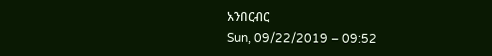አንበርብር
Sun, 09/22/2019 – 09:52